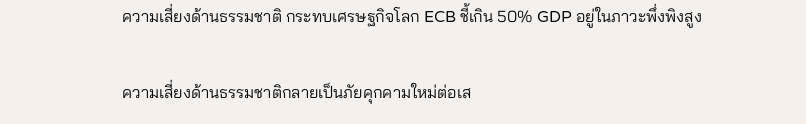ความเสี่ยงด้านธรรมชาติ กระทบเศรษฐกิจโลก ECB ชี้เกิน 50% GDP อยู่ในภาวะพึ่งพิงสูง

ความเสี่ยงด้านธรรมชาติกลายเป็นภัยคุกคามใหม่ต่อเส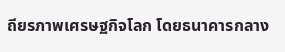ถียรภาพเศรษฐกิจโลก โดยธนาคารกลาง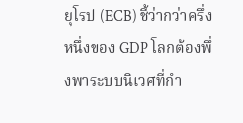ยุโรป (ECB) ชี้ว่ากว่าครึ่งหนึ่งของ GDP โลกต้องพึ่งพาระบบนิเวศที่กำ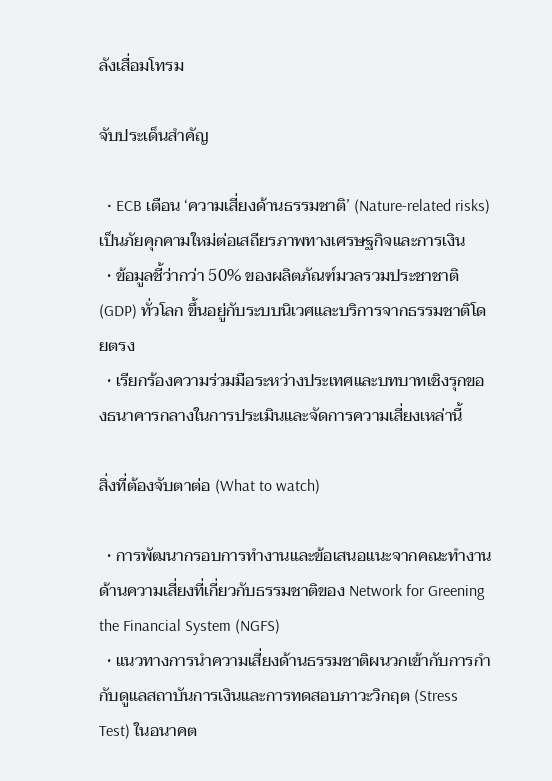ลังเสื่อมโทรม

จับประเด็นสำคัญ

  • ECB เตือน ‘ความเสี่ยงด้านธรรมชาติ’ (Nature-related risks) เป็นภัยคุกคามใหม่ต่อเสถียรภาพทางเศรษฐกิจและการเงิน
  • ข้อมูลชี้ว่ากว่า 50% ของผลิตภัณฑ์มวลรวมประชาชาติ (GDP) ทั่วโลก ขึ้นอยู่กับระบบนิเวศและบริการจากธรรมชาติโดยตรง
  • เรียกร้องความร่วมมือระหว่างประเทศและบทบาทเชิงรุกของธนาคารกลางในการประเมินและจัดการความเสี่ยงเหล่านี้

สิ่งที่ต้องจับตาต่อ (What to watch)

  • การพัฒนากรอบการทำงานและข้อเสนอแนะจากคณะทำงานด้านความเสี่ยงที่เกี่ยวกับธรรมชาติของ Network for Greening the Financial System (NGFS)
  • แนวทางการนำความเสี่ยงด้านธรรมชาติผนวกเข้ากับการกำกับดูแลสถาบันการเงินและการทดสอบภาวะวิกฤต (Stress Test) ในอนาคต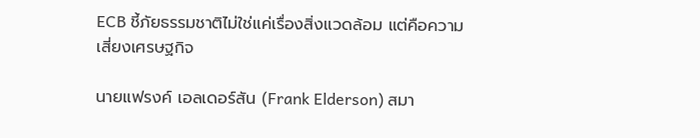ECB ชี้ภัยธรรมชาติไม่ใช่แค่เรื่องสิ่งแวดล้อม แต่คือความเสี่ยงเศรษฐกิจ

นายแฟรงค์ เอลเดอร์สัน (Frank Elderson) สมา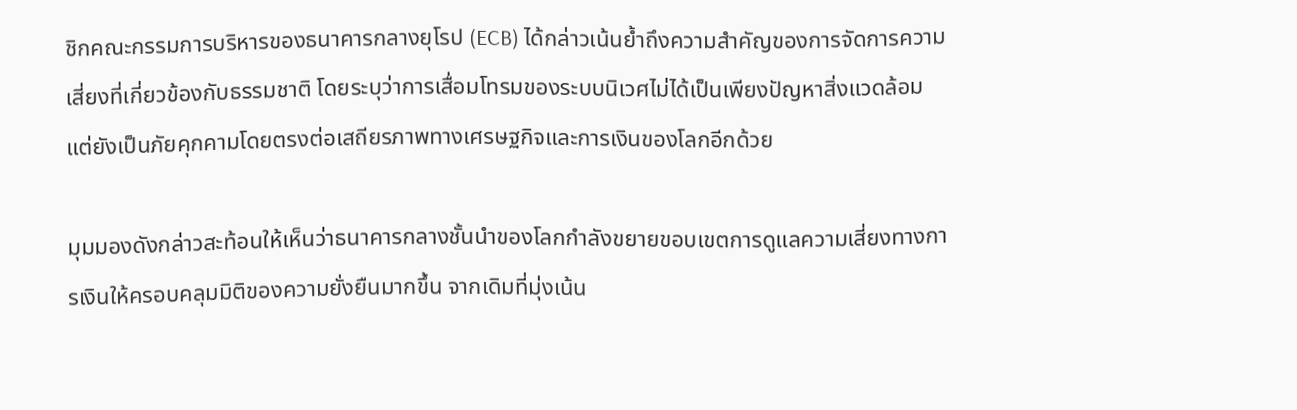ชิกคณะกรรมการบริหารของธนาคารกลางยุโรป (ECB) ได้กล่าวเน้นย้ำถึงความสำคัญของการจัดการความเสี่ยงที่เกี่ยวข้องกับธรรมชาติ โดยระบุว่าการเสื่อมโทรมของระบบนิเวศไม่ได้เป็นเพียงปัญหาสิ่งแวดล้อม แต่ยังเป็นภัยคุกคามโดยตรงต่อเสถียรภาพทางเศรษฐกิจและการเงินของโลกอีกด้วย

มุมมองดังกล่าวสะท้อนให้เห็นว่าธนาคารกลางชั้นนำของโลกกำลังขยายขอบเขตการดูแลความเสี่ยงทางการเงินให้ครอบคลุมมิติของความยั่งยืนมากขึ้น จากเดิมที่มุ่งเน้น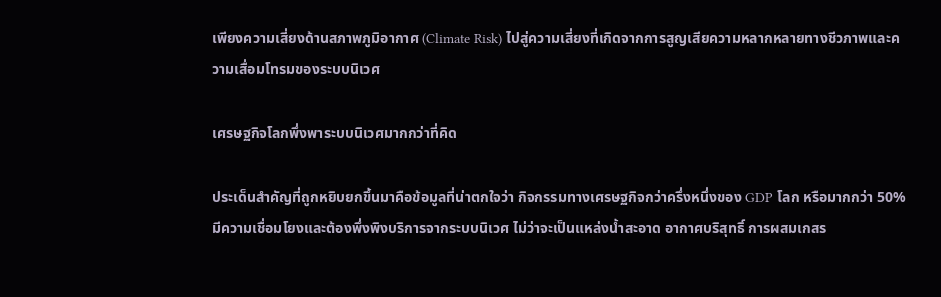เพียงความเสี่ยงด้านสภาพภูมิอากาศ (Climate Risk) ไปสู่ความเสี่ยงที่เกิดจากการสูญเสียความหลากหลายทางชีวภาพและความเสื่อมโทรมของระบบนิเวศ

เศรษฐกิจโลกพึ่งพาระบบนิเวศมากกว่าที่คิด

ประเด็นสำคัญที่ถูกหยิบยกขึ้นมาคือข้อมูลที่น่าตกใจว่า กิจกรรมทางเศรษฐกิจกว่าครึ่งหนึ่งของ GDP โลก หรือมากกว่า 50% มีความเชื่อมโยงและต้องพึ่งพิงบริการจากระบบนิเวศ ไม่ว่าจะเป็นแหล่งน้ำสะอาด อากาศบริสุทธิ์ การผสมเกสร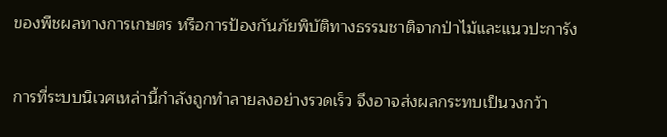ของพืชผลทางการเกษตร หรือการป้องกันภัยพิบัติทางธรรมชาติจากป่าไม้และแนวปะการัง

การที่ระบบนิเวศเหล่านี้กำลังถูกทำลายลงอย่างรวดเร็ว จึงอาจส่งผลกระทบเป็นวงกว้า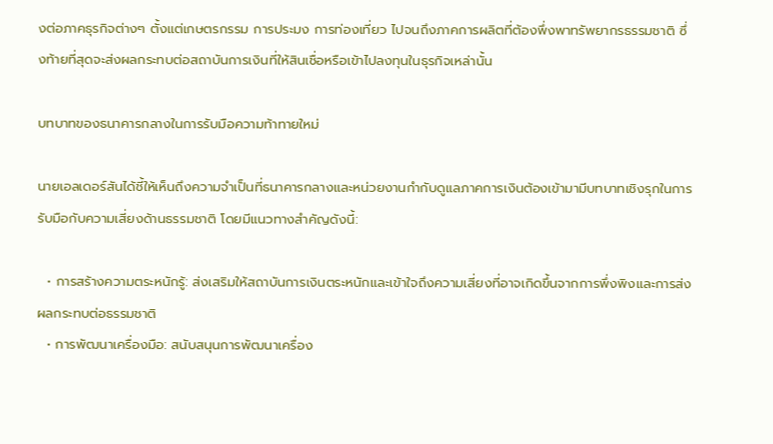งต่อภาคธุรกิจต่างๆ ตั้งแต่เกษตรกรรม การประมง การท่องเที่ยว ไปจนถึงภาคการผลิตที่ต้องพึ่งพาทรัพยากรธรรมชาติ ซึ่งท้ายที่สุดจะส่งผลกระทบต่อสถาบันการเงินที่ให้สินเชื่อหรือเข้าไปลงทุนในธุรกิจเหล่านั้น

บทบาทของธนาคารกลางในการรับมือความท้าทายใหม่

นายเอลเดอร์สันได้ชี้ให้เห็นถึงความจำเป็นที่ธนาคารกลางและหน่วยงานกำกับดูแลภาคการเงินต้องเข้ามามีบทบาทเชิงรุกในการรับมือกับความเสี่ยงด้านธรรมชาติ โดยมีแนวทางสำคัญดังนี้:

  • การสร้างความตระหนักรู้: ส่งเสริมให้สถาบันการเงินตระหนักและเข้าใจถึงความเสี่ยงที่อาจเกิดขึ้นจากการพึ่งพิงและการส่งผลกระทบต่อธรรมชาติ
  • การพัฒนาเครื่องมือ: สนับสนุนการพัฒนาเครื่อง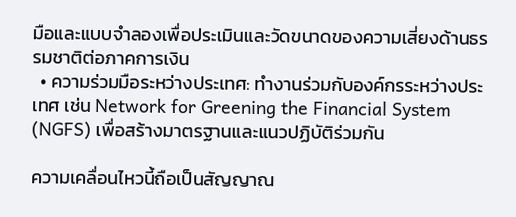มือและแบบจำลองเพื่อประเมินและวัดขนาดของความเสี่ยงด้านธรรมชาติต่อภาคการเงิน
  • ความร่วมมือระหว่างประเทศ: ทำงานร่วมกับองค์กรระหว่างประเทศ เช่น Network for Greening the Financial System (NGFS) เพื่อสร้างมาตรฐานและแนวปฏิบัติร่วมกัน

ความเคลื่อนไหวนี้ถือเป็นสัญญาณ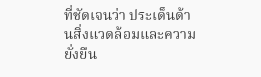ที่ชัดเจนว่า ประเด็นด้านสิ่งแวดล้อมและความยั่งยืน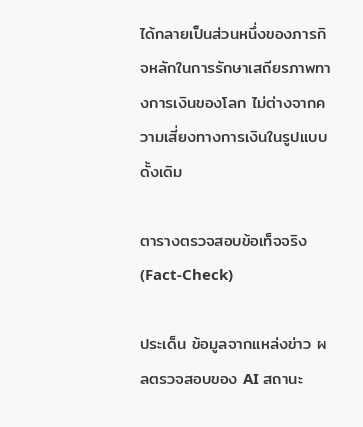ได้กลายเป็นส่วนหนึ่งของภารกิจหลักในการรักษาเสถียรภาพทางการเงินของโลก ไม่ต่างจากความเสี่ยงทางการเงินในรูปแบบดั้งเดิม

ตารางตรวจสอบข้อเท็จจริง (Fact-Check)

ประเด็น ข้อมูลจากแหล่งข่าว ผลตรวจสอบของ AI สถานะ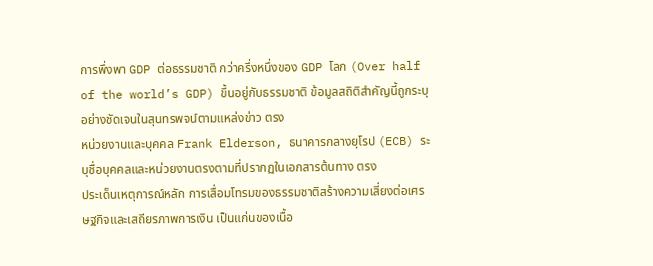การพึ่งพา GDP ต่อธรรมชาติ กว่าครึ่งหนึ่งของ GDP โลก (Over half of the world’s GDP) ขึ้นอยู่กับธรรมชาติ ข้อมูลสถิติสำคัญนี้ถูกระบุอย่างชัดเจนในสุนทรพจน์ตามแหล่งข่าว ตรง
หน่วยงานและบุคคล Frank Elderson, ธนาคารกลางยุโรป (ECB) ระบุชื่อบุคคลและหน่วยงานตรงตามที่ปรากฏในเอกสารต้นทาง ตรง
ประเด็นเหตุการณ์หลัก การเสื่อมโทรมของธรรมชาติสร้างความเสี่ยงต่อเศรษฐกิจและเสถียรภาพการเงิน เป็นแก่นของเนื้อ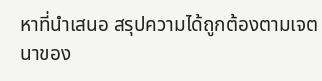หาที่นำเสนอ สรุปความได้ถูกต้องตามเจตนาของ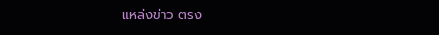แหล่งข่าว ตรง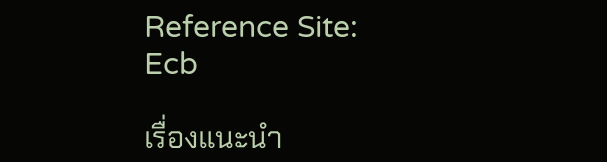Reference Site: Ecb

เรื่องแนะนำ